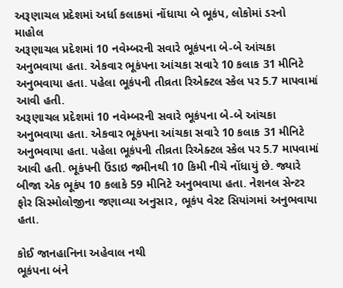અરૂણાચલ પ્રદેશમાં અર્ધા કલાકમાં નોંધાયા બે ભૂકંપ, લોકોમાં ડરનો માહોલ
અરૂણાચલ પ્રદેશમાં 10 નવેમ્બરની સવારે ભૂકંપના બે-બે આંચકા અનુભવાયા હતા. એકવાર ભૂકંપના આંચકા સવારે 10 કલાક 31 મીનિટે અનુભવાયા હતા. પહેલા ભૂકંપની તીવ્રતા રિએક્ટલ સ્કેલ પર 5.7 માપવામાં આવી હતી.
અરૂણાચલ પ્રદેશમાં 10 નવેમ્બરની સવારે ભૂકંપના બે-બે આંચકા અનુભવાયા હતા. એકવાર ભૂકંપના આંચકા સવારે 10 કલાક 31 મીનિટે અનુભવાયા હતા. પહેલા ભૂકંપની તીવ્રતા રિએક્ટલ સ્કેલ પર 5.7 માપવામાં આવી હતી. ભૂકંપની ઉંડાઇ જમીનથી 10 કિમી નીચે નોંધાયું છે. જ્યારે બીજા એક ભૂકંપ 10 કલાકે 59 મીનિટે અનુભવાયા હતા. નેશનલ સેન્ટર ફોર સિસ્મોલોજીના જણાવ્યા અનુસાર, ભૂકંપ વેસ્ટ સિયાંગમાં અનુભવાયા હતા.

કોઈ જાનહાનિના અહેવાલ નથી
ભૂકંપના બંને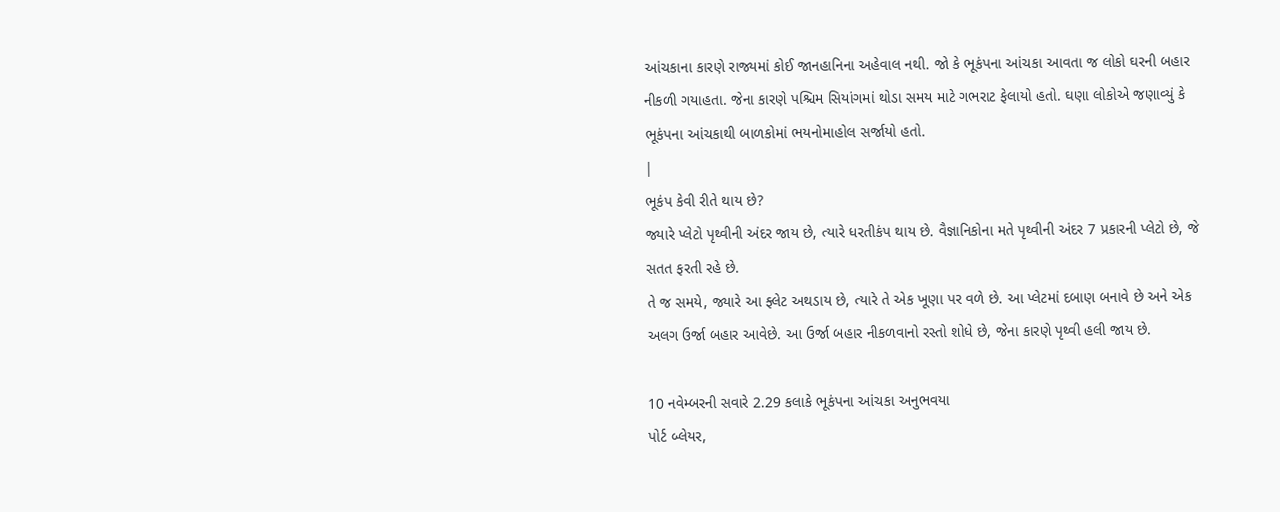આંચકાના કારણે રાજ્યમાં કોઈ જાનહાનિના અહેવાલ નથી. જો કે ભૂકંપના આંચકા આવતા જ લોકો ઘરની બહાર નીકળી ગયાહતા. જેના કારણે પશ્ચિમ સિયાંગમાં થોડા સમય માટે ગભરાટ ફેલાયો હતો. ઘણા લોકોએ જણાવ્યું કે ભૂકંપના આંચકાથી બાળકોમાં ભયનોમાહોલ સર્જાયો હતો.
|
ભૂકંપ કેવી રીતે થાય છે?
જ્યારે પ્લેટો પૃથ્વીની અંદર જાય છે, ત્યારે ધરતીકંપ થાય છે. વૈજ્ઞાનિકોના મતે પૃથ્વીની અંદર 7 પ્રકારની પ્લેટો છે, જે સતત ફરતી રહે છે.
તે જ સમયે, જ્યારે આ ફ્લેટ અથડાય છે, ત્યારે તે એક ખૂણા પર વળે છે. આ પ્લેટમાં દબાણ બનાવે છે અને એક અલગ ઉર્જા બહાર આવેછે. આ ઉર્જા બહાર નીકળવાનો રસ્તો શોધે છે, જેના કારણે પૃથ્વી હલી જાય છે.

10 નવેમ્બરની સવારે 2.29 કલાકે ભૂકંપના આંચકા અનુભવયા
પોર્ટ બ્લેયર,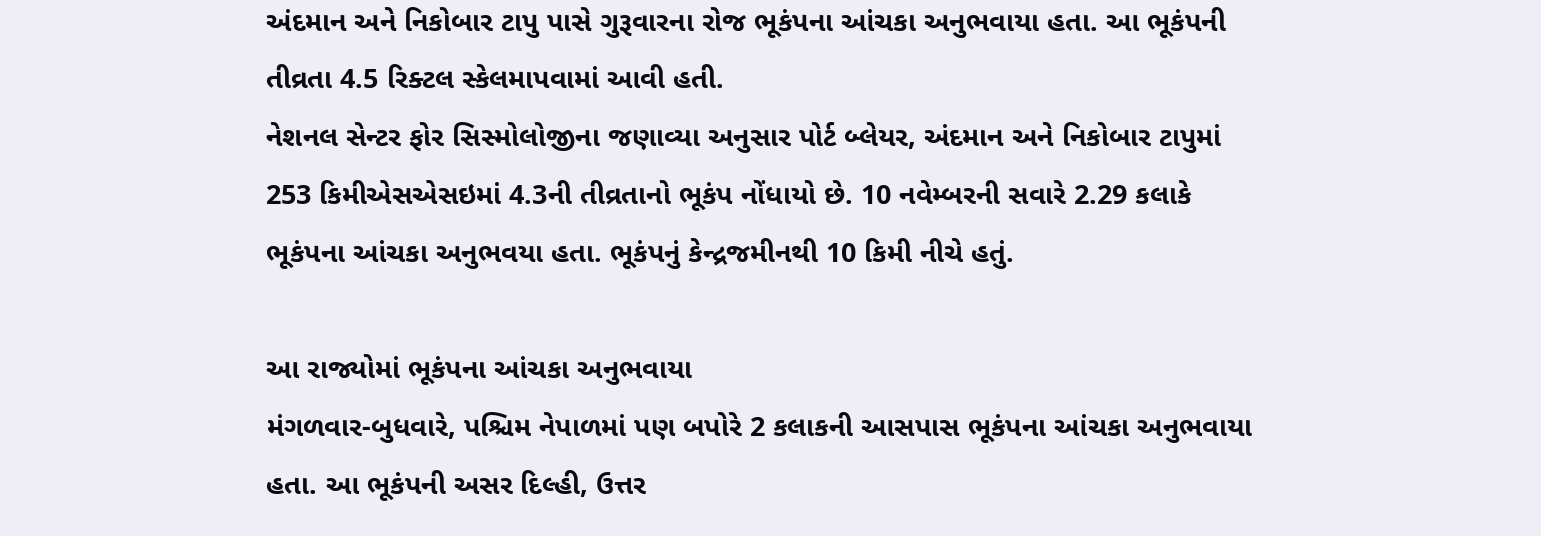અંદમાન અને નિકોબાર ટાપુ પાસે ગુરૂવારના રોજ ભૂકંપના આંચકા અનુભવાયા હતા. આ ભૂકંપની તીવ્રતા 4.5 રિક્ટલ સ્કેલમાપવામાં આવી હતી.
નેશનલ સેન્ટર ફોર સિસ્મોલોજીના જણાવ્યા અનુસાર પોર્ટ બ્લેયર, અંદમાન અને નિકોબાર ટાપુમાં 253 કિમીએસએસઇમાં 4.3ની તીવ્રતાનો ભૂકંપ નોંધાયો છે. 10 નવેમ્બરની સવારે 2.29 કલાકે ભૂકંપના આંચકા અનુભવયા હતા. ભૂકંપનું કેન્દ્રજમીનથી 10 કિમી નીચે હતું.

આ રાજ્યોમાં ભૂકંપના આંચકા અનુભવાયા
મંગળવાર-બુધવારે, પશ્ચિમ નેપાળમાં પણ બપોરે 2 કલાકની આસપાસ ભૂકંપના આંચકા અનુભવાયા હતા. આ ભૂકંપની અસર દિલ્હી, ઉત્તર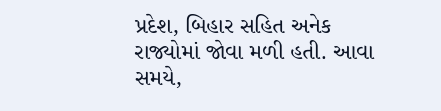પ્રદેશ, બિહાર સહિત અનેક રાજ્યોમાં જોવા મળી હતી. આવા સમયે,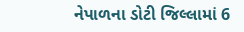નેપાળના ડોટી જિલ્લામાં 6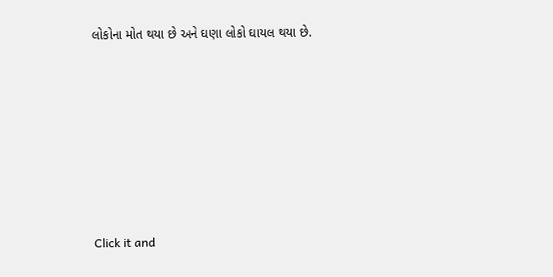લોકોના મોત થયા છે અને ઘણા લોકો ઘાયલ થયા છે.












Click it and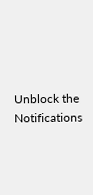Unblock the Notifications